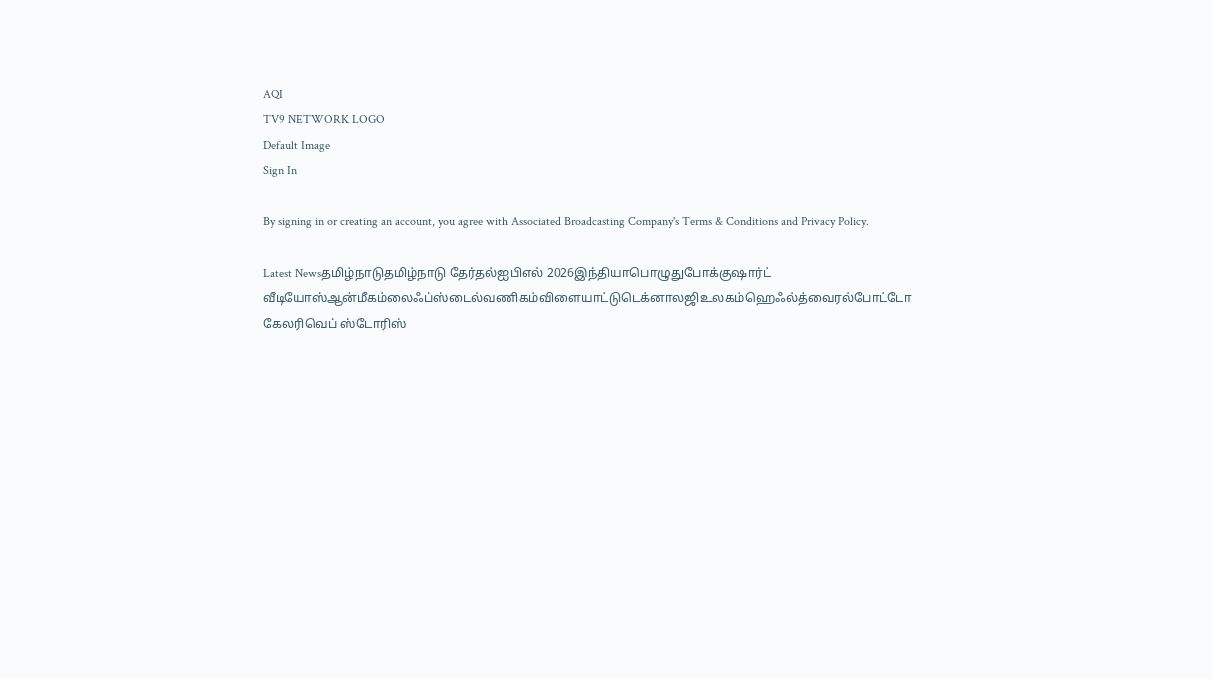AQI
TV9 NETWORK LOGO
Default Image
Sign In

By signing in or creating an account, you agree with Associated Broadcasting Company's Terms & Conditions and Privacy Policy.

Latest Newsதமிழ்நாடுதமிழ்நாடு தேர்தல்ஐபிஎல் 2026இந்தியாபொழுதுபோக்குஷார்ட் வீடியோஸ்ஆன்மீகம்லைஃப்ஸ்டைல்வணிகம்விளையாட்டுடெக்னாலஜிஉலகம்ஹெஃல்த்வைரல்போட்டோ கேலரிவெப் ஸ்டோரிஸ்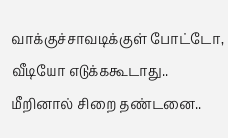வாக்குச்சாவடிக்குள் போட்டோ, வீடியோ எடுக்ககூடாது.. மீறினால் சிறை தண்டனை..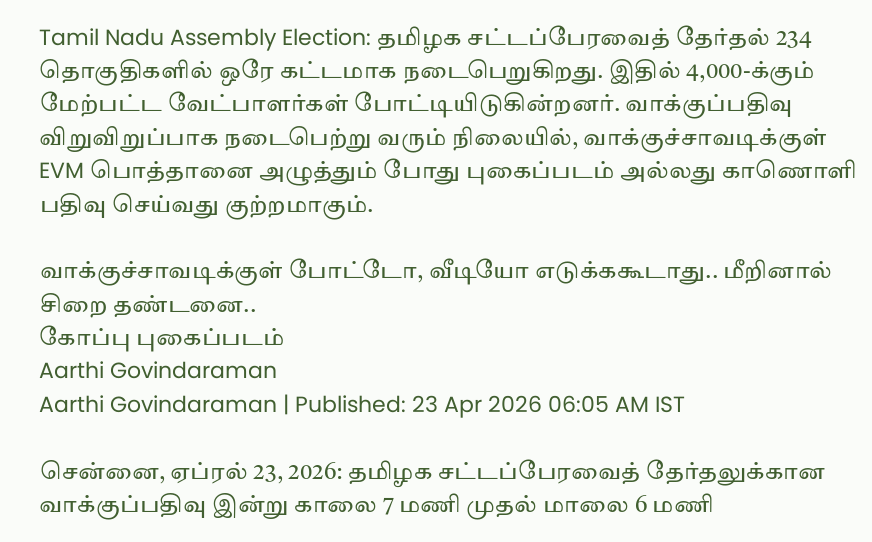Tamil Nadu Assembly Election: தமிழக சட்டப்பேரவைத் தேர்தல் 234 தொகுதிகளில் ஒரே கட்டமாக நடைபெறுகிறது. இதில் 4,000-க்கும் மேற்பட்ட வேட்பாளர்கள் போட்டியிடுகின்றனர். வாக்குப்பதிவு விறுவிறுப்பாக நடைபெற்று வரும் நிலையில், வாக்குச்சாவடிக்குள் EVM பொத்தானை அழுத்தும் போது புகைப்படம் அல்லது காணொளி பதிவு செய்வது குற்றமாகும்.

வாக்குச்சாவடிக்குள் போட்டோ, வீடியோ எடுக்ககூடாது.. மீறினால் சிறை தண்டனை..
கோப்பு புகைப்படம்
Aarthi Govindaraman
Aarthi Govindaraman | Published: 23 Apr 2026 06:05 AM IST

சென்னை, ஏப்ரல் 23, 2026: தமிழக சட்டப்பேரவைத் தேர்தலுக்கான வாக்குப்பதிவு இன்று காலை 7 மணி முதல் மாலை 6 மணி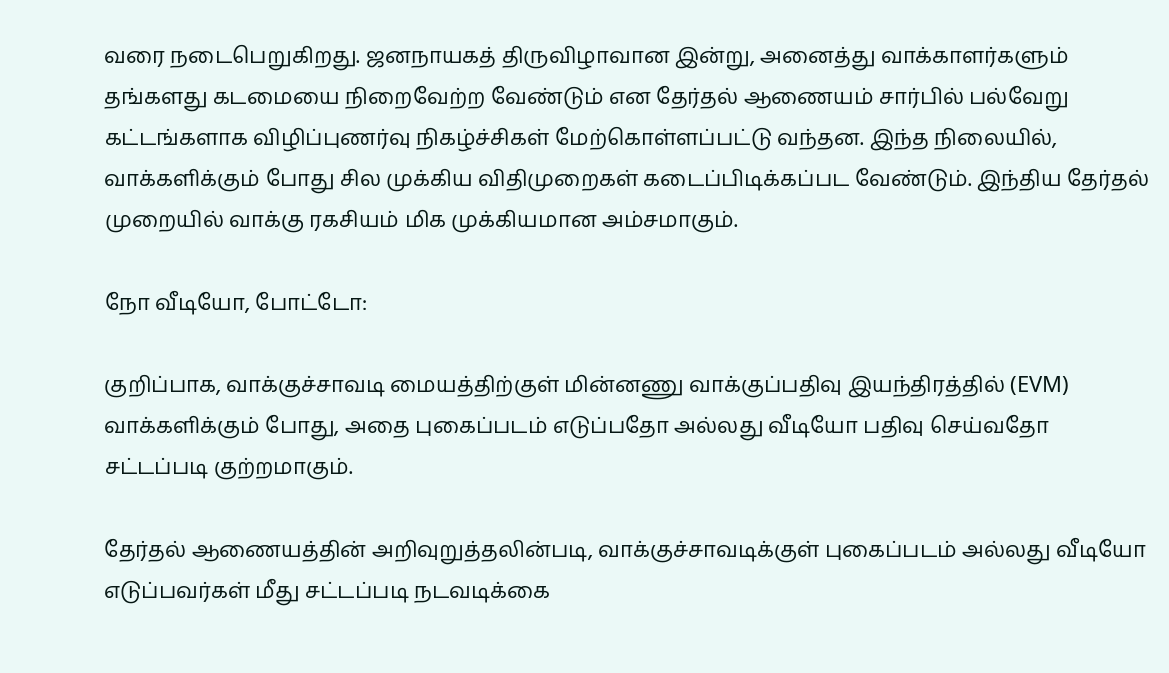வரை நடைபெறுகிறது. ஜனநாயகத் திருவிழாவான இன்று, அனைத்து வாக்காளர்களும் தங்களது கடமையை நிறைவேற்ற வேண்டும் என தேர்தல் ஆணையம் சார்பில் பல்வேறு கட்டங்களாக விழிப்புணர்வு நிகழ்ச்சிகள் மேற்கொள்ளப்பட்டு வந்தன. இந்த நிலையில், வாக்களிக்கும் போது சில முக்கிய விதிமுறைகள் கடைப்பிடிக்கப்பட வேண்டும். இந்திய தேர்தல் முறையில் வாக்கு ரகசியம் மிக முக்கியமான அம்சமாகும்.

நோ வீடியோ, போட்டோ:

குறிப்பாக, வாக்குச்சாவடி மையத்திற்குள் மின்னணு வாக்குப்பதிவு இயந்திரத்தில் (EVM) வாக்களிக்கும் போது, அதை புகைப்படம் எடுப்பதோ அல்லது வீடியோ பதிவு செய்வதோ சட்டப்படி குற்றமாகும்.

தேர்தல் ஆணையத்தின் அறிவுறுத்தலின்படி, வாக்குச்சாவடிக்குள் புகைப்படம் அல்லது வீடியோ எடுப்பவர்கள் மீது சட்டப்படி நடவடிக்கை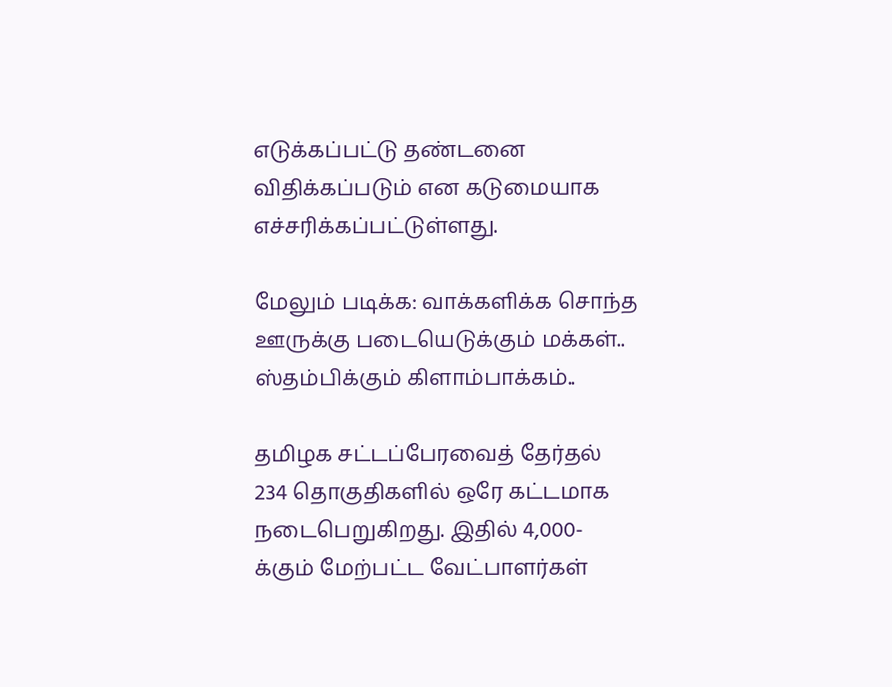எடுக்கப்பட்டு தண்டனை விதிக்கப்படும் என கடுமையாக எச்சரிக்கப்பட்டுள்ளது.

மேலும் படிக்க: வாக்களிக்க சொந்த ஊருக்கு படையெடுக்கும் மக்கள்.. ஸ்தம்பிக்கும் கிளாம்பாக்கம்..

தமிழக சட்டப்பேரவைத் தேர்தல் 234 தொகுதிகளில் ஒரே கட்டமாக நடைபெறுகிறது. இதில் 4,000-க்கும் மேற்பட்ட வேட்பாளர்கள்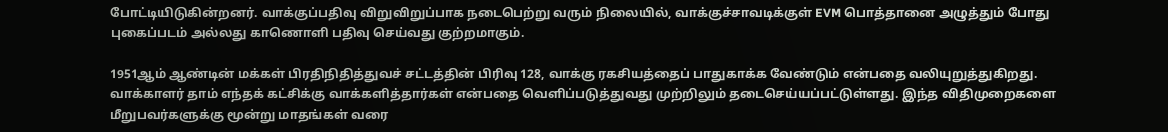போட்டியிடுகின்றனர். வாக்குப்பதிவு விறுவிறுப்பாக நடைபெற்று வரும் நிலையில், வாக்குச்சாவடிக்குள் EVM பொத்தானை அழுத்தும் போது புகைப்படம் அல்லது காணொளி பதிவு செய்வது குற்றமாகும்.

1951ஆம் ஆண்டின் மக்கள் பிரதிநிதித்துவச் சட்டத்தின் பிரிவு 128, வாக்கு ரகசியத்தைப் பாதுகாக்க வேண்டும் என்பதை வலியுறுத்துகிறது. வாக்காளர் தாம் எந்தக் கட்சிக்கு வாக்களித்தார்கள் என்பதை வெளிப்படுத்துவது முற்றிலும் தடைசெய்யப்பட்டுள்ளது. இந்த விதிமுறைகளை மீறுபவர்களுக்கு மூன்று மாதங்கள் வரை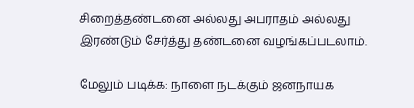சிறைத்தண்டனை அல்லது அபராதம் அல்லது இரண்டும் சேர்த்து தண்டனை வழங்கப்படலாம்.

மேலும் படிக்க: நாளை நடக்கும் ஜனநாயக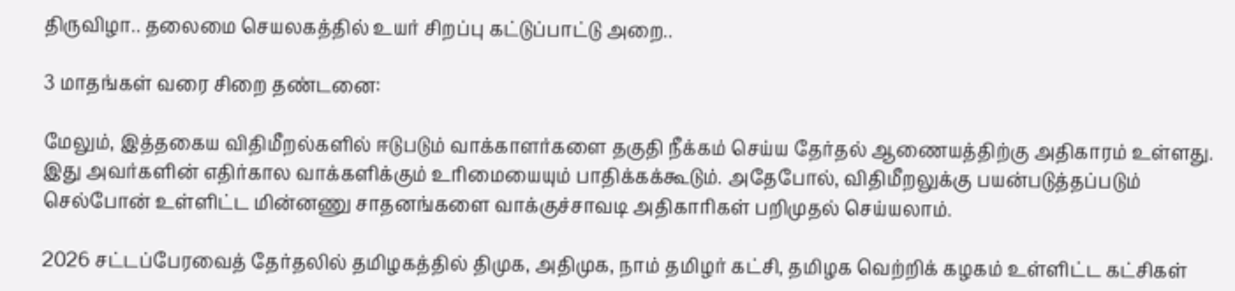திருவிழா.. தலைமை செயலகத்தில் உயர் சிறப்பு கட்டுப்பாட்டு அறை..

3 மாதங்கள் வரை சிறை தண்டனை:

மேலும், இத்தகைய விதிமீறல்களில் ஈடுபடும் வாக்காளர்களை தகுதி நீக்கம் செய்ய தேர்தல் ஆணையத்திற்கு அதிகாரம் உள்ளது. இது அவர்களின் எதிர்கால வாக்களிக்கும் உரிமையையும் பாதிக்கக்கூடும். அதேபோல், விதிமீறலுக்கு பயன்படுத்தப்படும் செல்போன் உள்ளிட்ட மின்னணு சாதனங்களை வாக்குச்சாவடி அதிகாரிகள் பறிமுதல் செய்யலாம்.

2026 சட்டப்பேரவைத் தேர்தலில் தமிழகத்தில் திமுக, அதிமுக, நாம் தமிழர் கட்சி, தமிழக வெற்றிக் கழகம் உள்ளிட்ட கட்சிகள்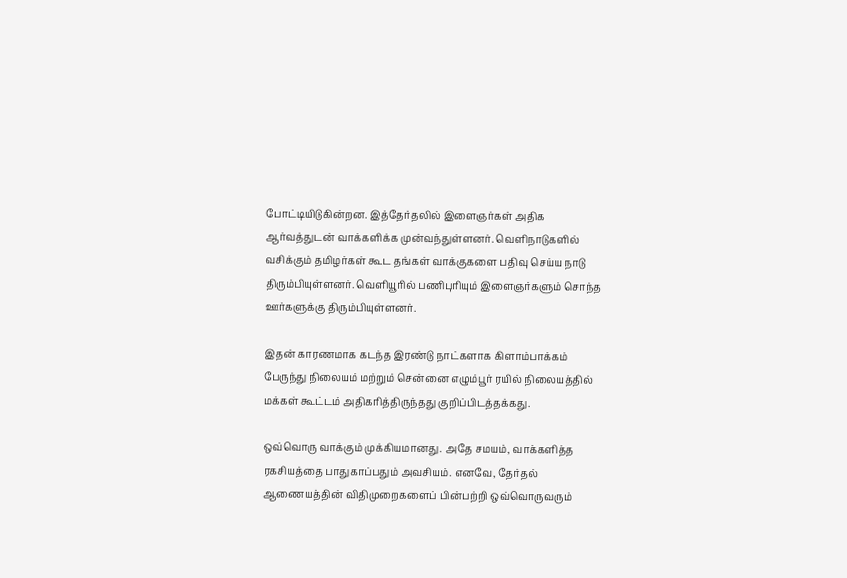போட்டியிடுகின்றன. இத்தேர்தலில் இளைஞர்கள் அதிக ஆர்வத்துடன் வாக்களிக்க முன்வந்துள்ளனர். வெளிநாடுகளில் வசிக்கும் தமிழர்கள் கூட தங்கள் வாக்குகளை பதிவு செய்ய நாடு திரும்பியுள்ளனர். வெளியூரில் பணிபுரியும் இளைஞர்களும் சொந்த ஊர்களுக்கு திரும்பியுள்ளனர்.

இதன் காரணமாக கடந்த இரண்டு நாட்களாக கிளாம்பாக்கம் பேருந்து நிலையம் மற்றும் சென்னை எழும்பூர் ரயில் நிலையத்தில் மக்கள் கூட்டம் அதிகரித்திருந்தது குறிப்பிடத்தக்கது.

ஒவ்வொரு வாக்கும் முக்கியமானது. அதே சமயம், வாக்களித்த ரகசியத்தை பாதுகாப்பதும் அவசியம். எனவே, தேர்தல் ஆணையத்தின் விதிமுறைகளைப் பின்பற்றி ஒவ்வொருவரும்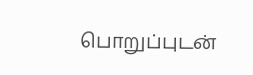பொறுப்புடன்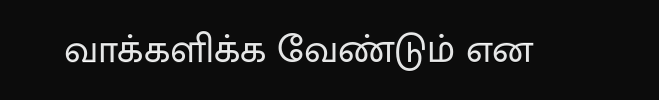வாக்களிக்க வேண்டும் என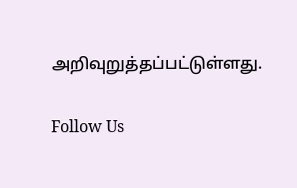அறிவுறுத்தப்பட்டுள்ளது.

Follow Us